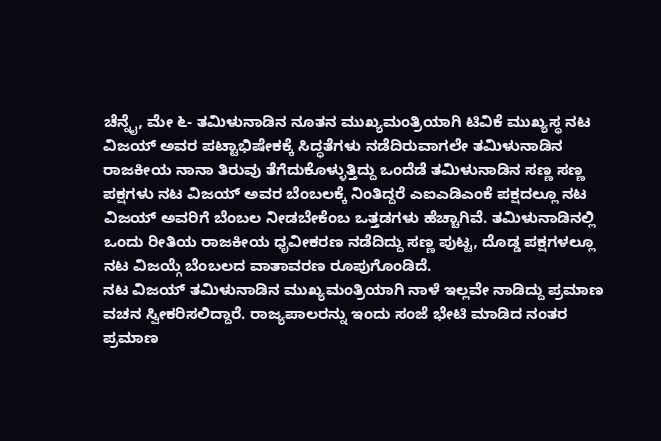ಚೆನ್ನೈ, ಮೇ ೬- ತಮಿಳುನಾಡಿನ ನೂತನ ಮುಖ್ಯಮಂತ್ರಿಯಾಗಿ ಟಿವಿಕೆ ಮುಖ್ಯಸ್ಥ ನಟ ವಿಜಯ್ ಅವರ ಪಟ್ಟಾಭಿಷೇಕಕ್ಕೆ ಸಿದ್ಧತೆಗಳು ನಡೆದಿರುವಾಗಲೇ ತಮಿಳುನಾಡಿನ ರಾಜಕೀಯ ನಾನಾ ತಿರುವು ತೆಗೆದುಕೊಳ್ಳುತ್ತಿದ್ದು ಒಂದೆಡೆ ತಮಿಳುನಾಡಿನ ಸಣ್ಣ ಸಣ್ಣ ಪಕ್ಷಗಳು ನಟ ವಿಜಯ್ ಅವರ ಬೆಂಬಲಕ್ಕೆ ನಿಂತಿದ್ದರೆ ಎಐಎಡಿಎಂಕೆ ಪಕ್ಷದಲ್ಲೂ ನಟ ವಿಜಯ್ ಅವರಿಗೆ ಬೆಂಬಲ ನೀಡಬೇಕೆಂಬ ಒತ್ತಡಗಳು ಹೆಚ್ಚಾಗಿವೆ. ತಮಿಳುನಾಡಿನಲ್ಲಿ ಒಂದು ರೀತಿಯ ರಾಜಕೀಯ ಧೃವೀಕರಣ ನಡೆದಿದ್ದು ಸಣ್ಣ ಪುಟ್ಟ, ದೊಡ್ಡ ಪಕ್ಷಗಳಲ್ಲೂ ನಟ ವಿಜಯ್ಗೆ ಬೆಂಬಲದ ವಾತಾವರಣ ರೂಪುಗೊಂಡಿದೆ.
ನಟ ವಿಜಯ್ ತಮಿಳುನಾಡಿನ ಮುಖ್ಯಮಂತ್ರಿಯಾಗಿ ನಾಳೆ ಇಲ್ಲವೇ ನಾಡಿದ್ದು ಪ್ರಮಾಣ ವಚನ ಸ್ವೀಕರಿಸಲಿದ್ದಾರೆ. ರಾಜ್ಯಪಾಲರನ್ನು ಇಂದು ಸಂಜೆ ಭೇಟಿ ಮಾಡಿದ ನಂತರ ಪ್ರಮಾಣ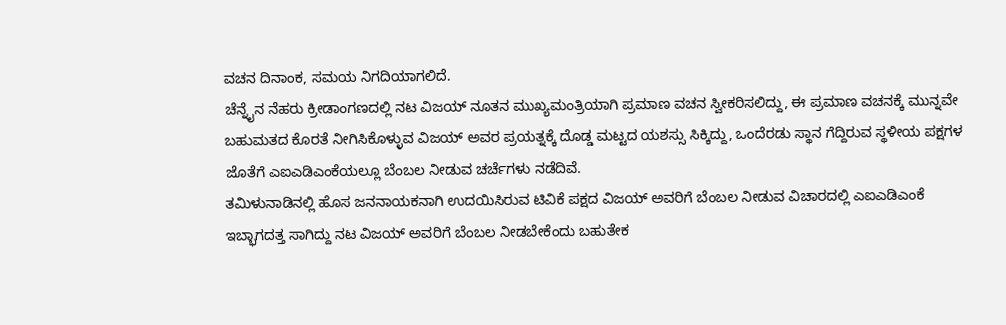ವಚನ ದಿನಾಂಕ, ಸಮಯ ನಿಗದಿಯಾಗಲಿದೆ.
ಚೆನ್ನೈನ ನೆಹರು ಕ್ರೀಡಾಂಗಣದಲ್ಲಿ ನಟ ವಿಜಯ್ ನೂತನ ಮುಖ್ಯಮಂತ್ರಿಯಾಗಿ ಪ್ರಮಾಣ ವಚನ ಸ್ವೀಕರಿಸಲಿದ್ದು, ಈ ಪ್ರಮಾಣ ವಚನಕ್ಕೆ ಮುನ್ನವೇ ಬಹುಮತದ ಕೊರತೆ ನೀಗಿಸಿಕೊಳ್ಳುವ ವಿಜಯ್ ಅವರ ಪ್ರಯತ್ನಕ್ಕೆ ದೊಡ್ಡ ಮಟ್ಟದ ಯಶಸ್ಸು ಸಿಕ್ಕಿದ್ದು, ಒಂದೆರಡು ಸ್ಥಾನ ಗೆದ್ದಿರುವ ಸ್ಥಳೀಯ ಪಕ್ಷಗಳ ಜೊತೆಗೆ ಎಐಎಡಿಎಂಕೆಯಲ್ಲೂ ಬೆಂಬಲ ನೀಡುವ ಚರ್ಚೆಗಳು ನಡೆದಿವೆ.
ತಮಿಳುನಾಡಿನಲ್ಲಿ ಹೊಸ ಜನನಾಯಕನಾಗಿ ಉದಯಿಸಿರುವ ಟಿವಿಕೆ ಪಕ್ಷದ ವಿಜಯ್ ಅವರಿಗೆ ಬೆಂಬಲ ನೀಡುವ ವಿಚಾರದಲ್ಲಿ ಎಐಎಡಿಎಂಕೆ ಇಬ್ಭಾಗದತ್ತ ಸಾಗಿದ್ದು ನಟ ವಿಜಯ್ ಅವರಿಗೆ ಬೆಂಬಲ ನೀಡಬೇಕೆಂದು ಬಹುತೇಕ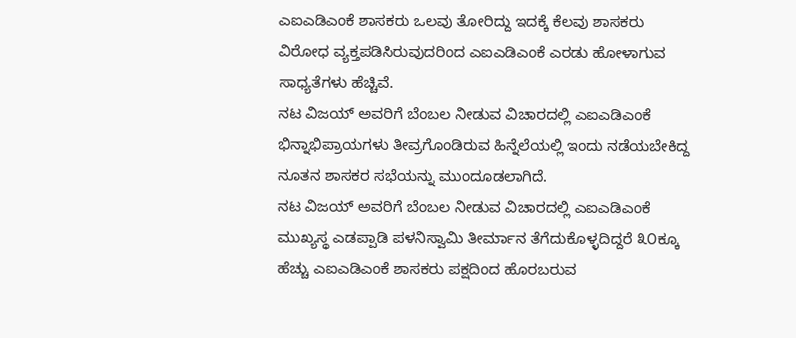ಎಐಎಡಿಎಂಕೆ ಶಾಸಕರು ಒಲವು ತೋರಿದ್ದು ಇದಕ್ಕೆ ಕೆಲವು ಶಾಸಕರು ವಿರೋಧ ವ್ಯಕ್ತಪಡಿಸಿರುವುದರಿಂದ ಎಐಎಡಿಎಂಕೆ ಎರಡು ಹೋಳಾಗುವ ಸಾಧ್ಯತೆಗಳು ಹೆಚ್ಚಿವೆ.
ನಟ ವಿಜಯ್ ಅವರಿಗೆ ಬೆಂಬಲ ನೀಡುವ ವಿಚಾರದಲ್ಲಿ ಎಐಎಡಿಎಂಕೆ ಭಿನ್ನಾಭಿಪ್ರಾಯಗಳು ತೀವ್ರಗೊಂಡಿರುವ ಹಿನ್ನೆಲೆಯಲ್ಲಿ ಇಂದು ನಡೆಯಬೇಕಿದ್ದ ನೂತನ ಶಾಸಕರ ಸಭೆಯನ್ನು ಮುಂದೂಡಲಾಗಿದೆ.
ನಟ ವಿಜಯ್ ಅವರಿಗೆ ಬೆಂಬಲ ನೀಡುವ ವಿಚಾರದಲ್ಲಿ ಎಐಎಡಿಎಂಕೆ ಮುಖ್ಯಸ್ಥ ಎಡಪ್ಪಾಡಿ ಪಳನಿಸ್ವಾಮಿ ತೀರ್ಮಾನ ತೆಗೆದುಕೊಳ್ಳದಿದ್ದರೆ ೩೦ಕ್ಕೂ ಹೆಚ್ಚು ಎಐಎಡಿಎಂಕೆ ಶಾಸಕರು ಪಕ್ಷದಿಂದ ಹೊರಬರುವ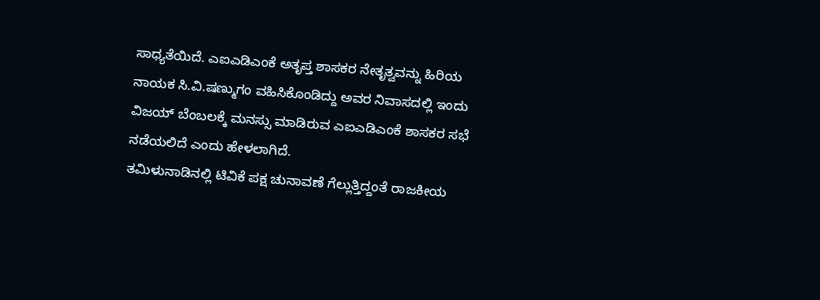ಸಾಧ್ಯತೆಯಿದೆ. ಎಐಎಡಿಎಂಕೆ ಅತೃಪ್ತ ಶಾಸಕರ ನೇತೃತ್ವವನ್ನು ಹಿರಿಯ ನಾಯಕ ಸಿ.ವಿ.ಷಣ್ಮುಗಂ ವಹಿಸಿಕೊಂಡಿದ್ದು ಅವರ ನಿವಾಸದಲ್ಲಿ ಇಂದು ವಿಜಯ್ ಬೆಂಬಲಕ್ಕೆ ಮನಸ್ಸು ಮಾಡಿರುವ ಎಐಎಡಿಎಂಕೆ ಶಾಸಕರ ಸಭೆ ನಡೆಯಲಿದೆ ಎಂದು ಹೇಳಲಾಗಿದೆ.
ತಮಿಳುನಾಡಿನಲ್ಲಿ ಟಿವಿಕೆ ಪಕ್ಷ ಚುನಾವಣೆ ಗೆಲ್ಲುತ್ತಿದ್ದಂತೆ ರಾಜಕೀಯ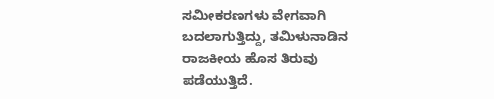ಸಮೀಕರಣಗಳು ವೇಗವಾಗಿ ಬದಲಾಗುತ್ತಿದ್ದು, ತಮಿಳುನಾಡಿನ ರಾಜಕೀಯ ಹೊಸ ತಿರುವು ಪಡೆಯುತ್ತಿದೆ.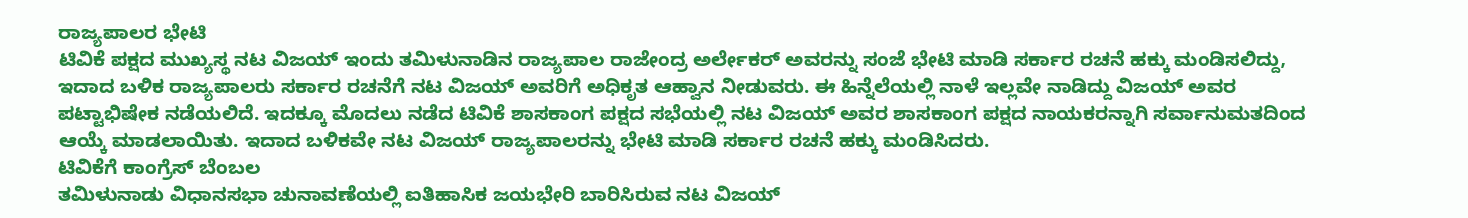ರಾಜ್ಯಪಾಲರ ಭೇಟಿ
ಟಿವಿಕೆ ಪಕ್ಷದ ಮುಖ್ಯಸ್ಥ ನಟ ವಿಜಯ್ ಇಂದು ತಮಿಳುನಾಡಿನ ರಾಜ್ಯಪಾಲ ರಾಜೇಂದ್ರ ಅರ್ಲೇಕರ್ ಅವರನ್ನು ಸಂಜೆ ಭೇಟಿ ಮಾಡಿ ಸರ್ಕಾರ ರಚನೆ ಹಕ್ಕು ಮಂಡಿಸಲಿದ್ದು, ಇದಾದ ಬಳಿಕ ರಾಜ್ಯಪಾಲರು ಸರ್ಕಾರ ರಚನೆಗೆ ನಟ ವಿಜಯ್ ಅವರಿಗೆ ಅಧಿಕೃತ ಆಹ್ವಾನ ನೀಡುವರು. ಈ ಹಿನ್ನೆಲೆಯಲ್ಲಿ ನಾಳೆ ಇಲ್ಲವೇ ನಾಡಿದ್ದು ವಿಜಯ್ ಅವರ ಪಟ್ಟಾಭಿಷೇಕ ನಡೆಯಲಿದೆ. ಇದಕ್ಕೂ ಮೊದಲು ನಡೆದ ಟಿವಿಕೆ ಶಾಸಕಾಂಗ ಪಕ್ಷದ ಸಭೆಯಲ್ಲಿ ನಟ ವಿಜಯ್ ಅವರ ಶಾಸಕಾಂಗ ಪಕ್ಷದ ನಾಯಕರನ್ನಾಗಿ ಸರ್ವಾನುಮತದಿಂದ ಆಯ್ಕೆ ಮಾಡಲಾಯಿತು. ಇದಾದ ಬಳಿಕವೇ ನಟ ವಿಜಯ್ ರಾಜ್ಯಪಾಲರನ್ನು ಭೇಟಿ ಮಾಡಿ ಸರ್ಕಾರ ರಚನೆ ಹಕ್ಕು ಮಂಡಿಸಿದರು.
ಟಿವಿಕೆಗೆ ಕಾಂಗ್ರೆಸ್ ಬೆಂಬಲ
ತಮಿಳುನಾಡು ವಿಧಾನಸಭಾ ಚುನಾವಣೆಯಲ್ಲಿ ಐತಿಹಾಸಿಕ ಜಯಭೇರಿ ಬಾರಿಸಿರುವ ನಟ ವಿಜಯ್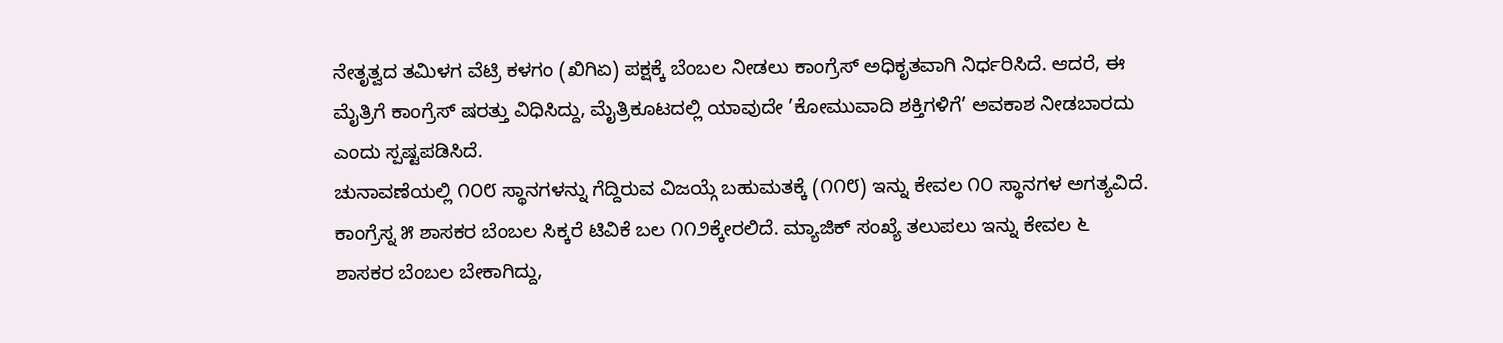ನೇತೃತ್ವದ ತಮಿಳಗ ವೆಟ್ರಿ ಕಳಗಂ (ಖಿಗಿಏ) ಪಕ್ಷಕ್ಕೆ ಬೆಂಬಲ ನೀಡಲು ಕಾಂಗ್ರೆಸ್ ಅಧಿಕೃತವಾಗಿ ನಿರ್ಧರಿಸಿದೆ. ಆದರೆ, ಈ ಮೈತ್ರಿಗೆ ಕಾಂಗ್ರೆಸ್ ಷರತ್ತು ವಿಧಿಸಿದ್ದು, ಮೈತ್ರಿಕೂಟದಲ್ಲಿ ಯಾವುದೇ ’ಕೋಮುವಾದಿ ಶಕ್ತಿಗಳಿಗೆ’ ಅವಕಾಶ ನೀಡಬಾರದು ಎಂದು ಸ್ಪಷ್ಟಪಡಿಸಿದೆ.
ಚುನಾವಣೆಯಲ್ಲಿ ೧೦೮ ಸ್ಥಾನಗಳನ್ನು ಗೆದ್ದಿರುವ ವಿಜಯ್ಗೆ ಬಹುಮತಕ್ಕೆ (೧೧೮) ಇನ್ನು ಕೇವಲ ೧೦ ಸ್ಥಾನಗಳ ಅಗತ್ಯವಿದೆ. ಕಾಂಗ್ರೆಸ್ನ ೫ ಶಾಸಕರ ಬೆಂಬಲ ಸಿಕ್ಕರೆ ಟಿವಿಕೆ ಬಲ ೧೧೨ಕ್ಕೇರಲಿದೆ. ಮ್ಯಾಜಿಕ್ ಸಂಖ್ಯೆ ತಲುಪಲು ಇನ್ನು ಕೇವಲ ೬ ಶಾಸಕರ ಬೆಂಬಲ ಬೇಕಾಗಿದ್ದು,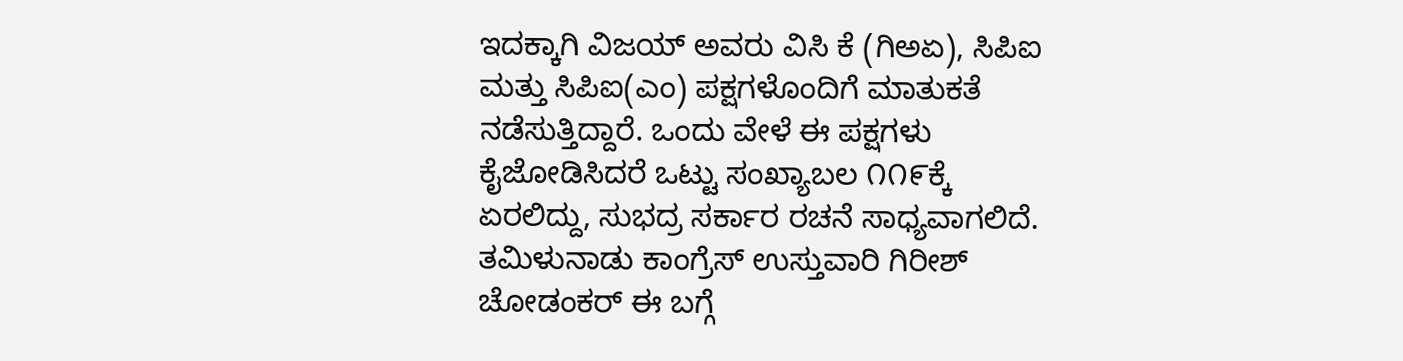ಇದಕ್ಕಾಗಿ ವಿಜಯ್ ಅವರು ವಿಸಿ ಕೆ (ಗಿಅಏ), ಸಿಪಿಐ ಮತ್ತು ಸಿಪಿಐ(ಎಂ) ಪಕ್ಷಗಳೊಂದಿಗೆ ಮಾತುಕತೆ ನಡೆಸುತ್ತಿದ್ದಾರೆ. ಒಂದು ವೇಳೆ ಈ ಪಕ್ಷಗಳು ಕೈಜೋಡಿಸಿದರೆ ಒಟ್ಟು ಸಂಖ್ಯಾಬಲ ೧೧೯ಕ್ಕೆ ಏರಲಿದ್ದು, ಸುಭದ್ರ ಸರ್ಕಾರ ರಚನೆ ಸಾಧ್ಯವಾಗಲಿದೆ.
ತಮಿಳುನಾಡು ಕಾಂಗ್ರೆಸ್ ಉಸ್ತುವಾರಿ ಗಿರೀಶ್ ಚೋಡಂಕರ್ ಈ ಬಗ್ಗೆ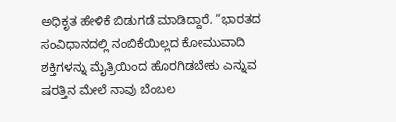ಅಧಿಕೃತ ಹೇಳಿಕೆ ಬಿಡುಗಡೆ ಮಾಡಿದ್ದಾರೆ. “ಭಾರತದ ಸಂವಿಧಾನದಲ್ಲಿ ನಂಬಿಕೆಯಿಲ್ಲದ ಕೋಮುವಾದಿ ಶಕ್ತಿಗಳನ್ನು ಮೈತ್ರಿಯಿಂದ ಹೊರಗಿಡಬೇಕು ಎನ್ನುವ ಷರತ್ತಿನ ಮೇಲೆ ನಾವು ಬೆಂಬಲ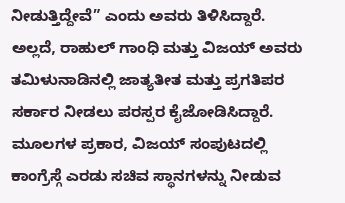ನೀಡುತ್ತಿದ್ದೇವೆ” ಎಂದು ಅವರು ತಿಳಿಸಿದ್ದಾರೆ. ಅಲ್ಲದೆ, ರಾಹುಲ್ ಗಾಂಧಿ ಮತ್ತು ವಿಜಯ್ ಅವರು ತಮಿಳುನಾಡಿನಲ್ಲಿ ಜಾತ್ಯತೀತ ಮತ್ತು ಪ್ರಗತಿಪರ ಸರ್ಕಾರ ನೀಡಲು ಪರಸ್ಪರ ಕೈಜೋಡಿಸಿದ್ದಾರೆ.
ಮೂಲಗಳ ಪ್ರಕಾರ, ವಿಜಯ್ ಸಂಪುಟದಲ್ಲಿ ಕಾಂಗ್ರೆಸ್ಗೆ ಎರಡು ಸಚಿವ ಸ್ಥಾನಗಳನ್ನು ನೀಡುವ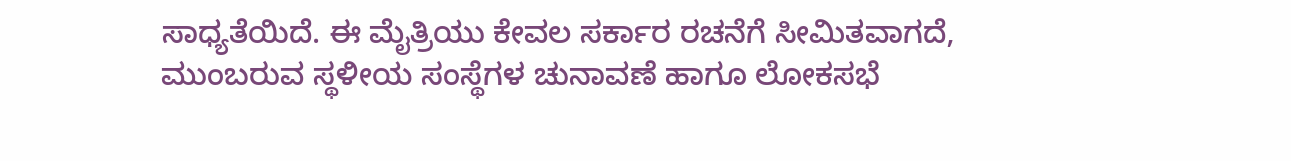ಸಾಧ್ಯತೆಯಿದೆ. ಈ ಮೈತ್ರಿಯು ಕೇವಲ ಸರ್ಕಾರ ರಚನೆಗೆ ಸೀಮಿತವಾಗದೆ, ಮುಂಬರುವ ಸ್ಥಳೀಯ ಸಂಸ್ಥೆಗಳ ಚುನಾವಣೆ ಹಾಗೂ ಲೋಕಸಭೆ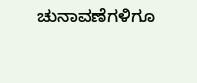ಚುನಾವಣೆಗಳಿಗೂ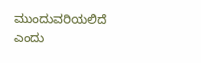ಮುಂದುವರಿಯಲಿದೆ ಎಂದು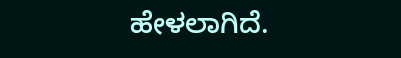ಹೇಳಲಾಗಿದೆ.